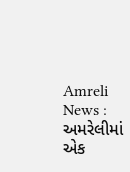Amreli News : અમરેલીમાં એક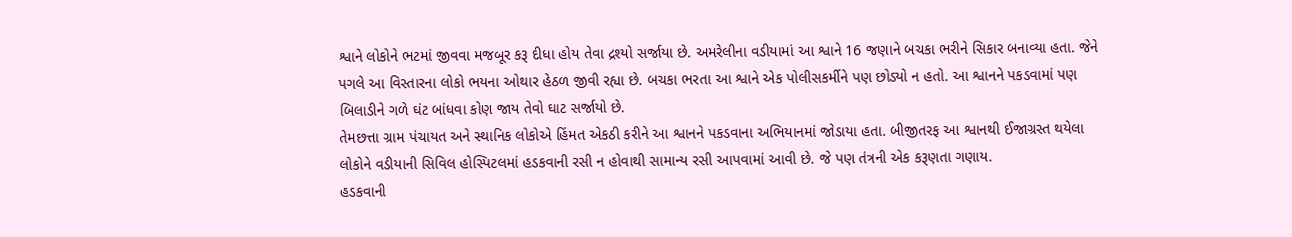શ્વાને લોકોને ભટમાં જીવવા મજબૂર કરૂ દીધા હોય તેવા દ્રશ્યો સર્જાયા છે. અમરેલીના વડીયામાં આ શ્વાને 16 જણાને બચકા ભરીને સિકાર બનાવ્યા હતા. જેને પગલે આ વિસ્તારના લોકો ભયના ઓથાર હેઠળ જીવી રહ્યા છે. બચકા ભરતા આ શ્વાને એક પોલીસકર્મીને પણ છોડ્યો ન હતો. આ શ્વાનને પકડવામાં પણ બિલાડીને ગળે ઘંટ બાંધવા કોણ જાય તેવો ઘાટ સર્જાયો છે.
તેમછત્તા ગ્રામ પંચાયત અને સ્થાનિક લોકોએ હિંમત એકઠી કરીને આ શ્વાનને પકડવાના અભિયાનમાં જોડાયા હતા. બીજીતરફ આ શ્વાનથી ઈજાગ્રસ્ત થયેલા લોકોને વડીયાની સિવિલ હોસ્પિટલમાં હડકવાની રસી ન હોવાથી સામાન્ય રસી આપવામાં આવી છે. જે પણ તંત્રની એક કરૂણતા ગણાય.
હડકવાની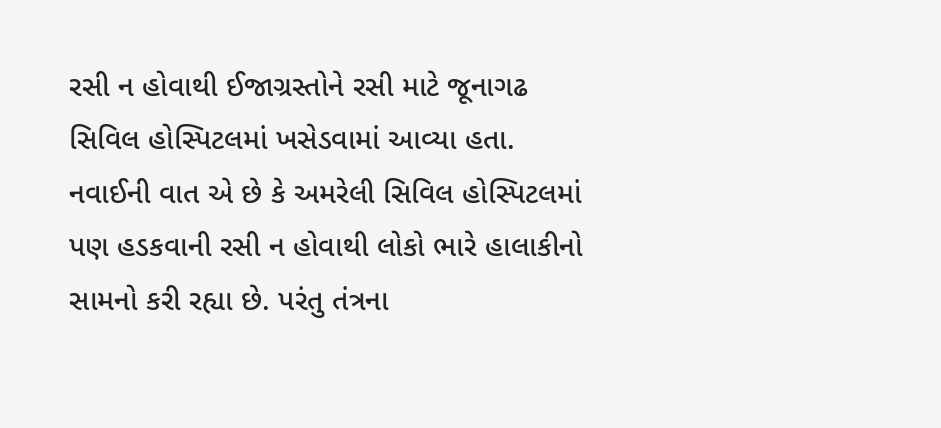રસી ન હોવાથી ઈજાગ્રસ્તોને રસી માટે જૂનાગઢ સિવિલ હોસ્પિટલમાં ખસેડવામાં આવ્યા હતા. નવાઈની વાત એ છે કે અમરેલી સિવિલ હોસ્પિટલમાં પણ હડકવાની રસી ન હોવાથી લોકો ભારે હાલાકીનો સામનો કરી રહ્યા છે. પરંતુ તંત્રના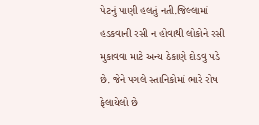પેટનું પાણી હલતું નતી.જિલ્લામાં હડકવાની રસી ન હોવાથી લોકોને રસી મુકાવવા માટે અન્ય ઠેકાણે દોડવુ પડે છે. જેને પગલે સ્તાનિકોમાં ભારે રોષ ફેલાયેલો છે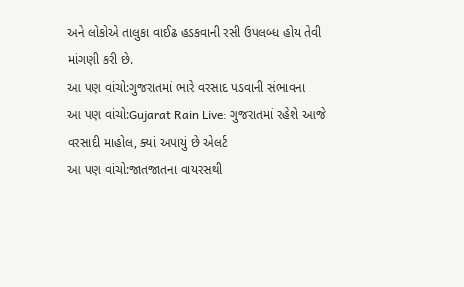અને લોકોએ તાલુકા વાઈઢ હડકવાની રસી ઉપલબ્ધ હોય તેવી માંગણી કરી છે.
આ પણ વાંચો:ગુજરાતમાં ભારે વરસાદ પડવાની સંભાવના
આ પણ વાંચો:Gujarat Rain Live: ગુજરાતમાં રહેશે આજે વરસાદી માહોલ, ક્યાં અપાયું છે એલર્ટ
આ પણ વાંચો:જાતજાતના વાયરસથી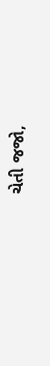ચેતી જજો,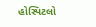હોસ્પિટલો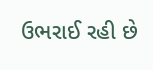ઉભરાઈ રહી છે